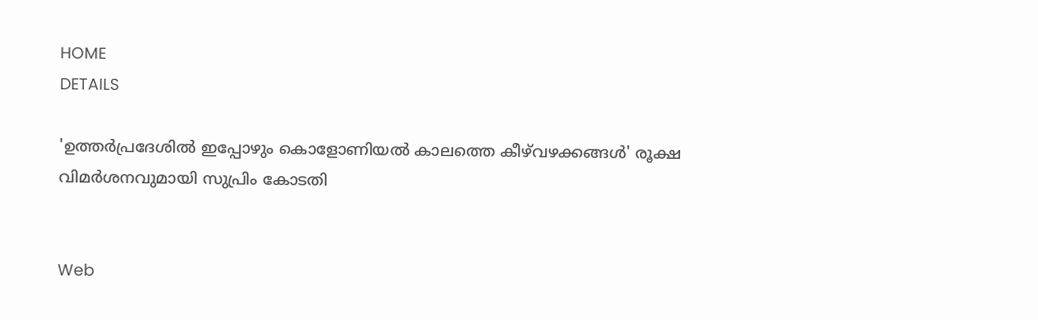HOME
DETAILS

'ഉത്തര്‍പ്രദേശില്‍ ഇപ്പോഴും കൊളോണിയല്‍ കാലത്തെ കീഴ്‌വഴക്കങ്ങള്‍' രൂക്ഷ വിമര്‍ശനവുമായി സുപ്രിം കോടതി


Web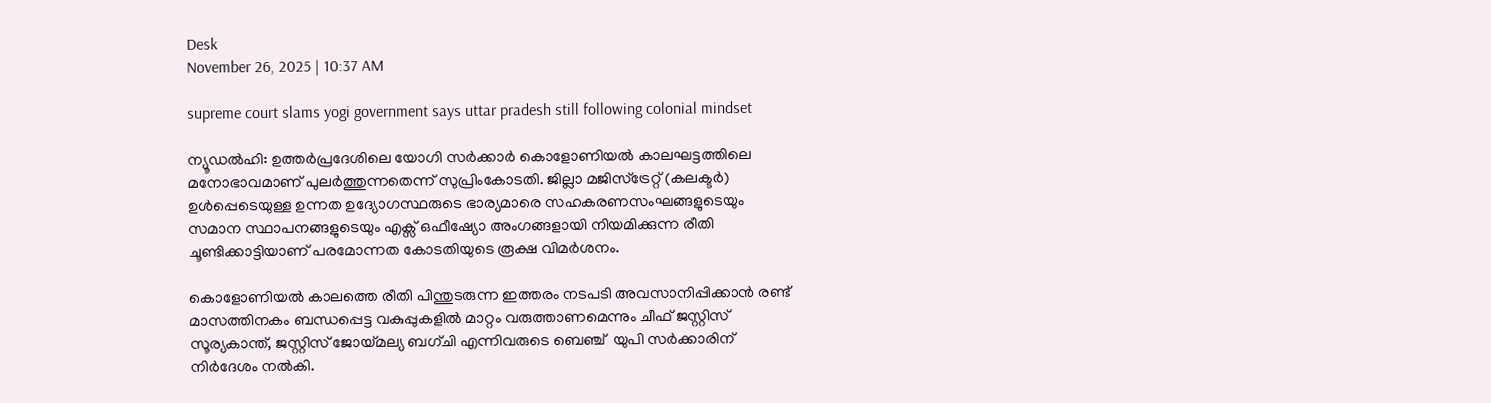Desk
November 26, 2025 | 10:37 AM

supreme court slams yogi government says uttar pradesh still following colonial mindset

ന്യൂഡല്‍ഹി: ഉത്തര്‍പ്രദേശിലെ യോഗി സര്‍ക്കാര്‍ കൊളോണിയല്‍ കാലഘട്ടത്തിലെ മനോഭാവമാണ് പുലര്‍ത്തുന്നതെന്ന് സുപ്രിംകോടതി. ജില്ലാ മജിസ്ട്രേറ്റ് (കലക്ടര്‍) ഉള്‍പ്പെടെയുള്ള ഉന്നത ഉദ്യോഗസ്ഥരുടെ ഭാര്യമാരെ സഹകരണസംഘങ്ങളുടെയും സമാന സ്ഥാപനങ്ങളുടെയും എക്സ് ഒഫീഷ്യോ അംഗങ്ങളായി നിയമിക്കുന്ന രീതി ചൂണ്ടിക്കാട്ടിയാണ് പരമോന്നത കോടതിയുടെ രൂക്ഷ വിമര്‍ശനം.

കൊളോണിയല്‍ കാലത്തെ രീതി പിന്തുടരുന്ന ഇത്തരം നടപടി അവസാനിപ്പിക്കാന്‍ രണ്ട് മാസത്തിനകം ബന്ധപ്പെട്ട വകുപ്പുകളില്‍ മാറ്റം വരുത്താണമെന്നും ചീഫ് ജസ്റ്റിസ് സൂര്യകാന്ത്, ജസ്റ്റിസ് ജോയ്മല്യ ബഗ്ചി എന്നിവരുടെ ബെഞ്ച്  യുപി സര്‍ക്കാരിന് നിര്‍ദേശം നല്‍കി.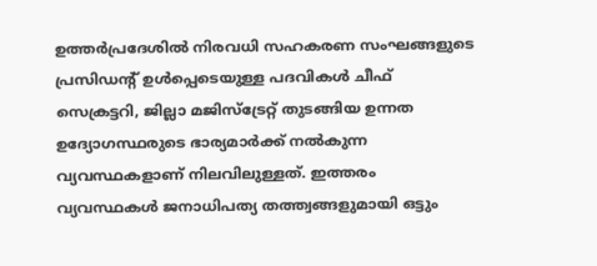ഉത്തര്‍പ്രദേശില്‍ നിരവധി സഹകരണ സംഘങ്ങളുടെ പ്രസിഡന്റ് ഉള്‍പ്പെടെയുള്ള പദവികള്‍ ചീഫ് സെക്രട്ടറി, ജില്ലാ മജിസ്ട്രേറ്റ് തുടങ്ങിയ ഉന്നത ഉദ്യോഗസ്ഥരുടെ ഭാര്യമാര്‍ക്ക് നല്‍കുന്ന വ്യവസ്ഥകളാണ് നിലവിലുള്ളത്. ഇത്തരം വ്യവസ്ഥകള്‍ ജനാധിപത്യ തത്ത്വങ്ങളുമായി ഒട്ടും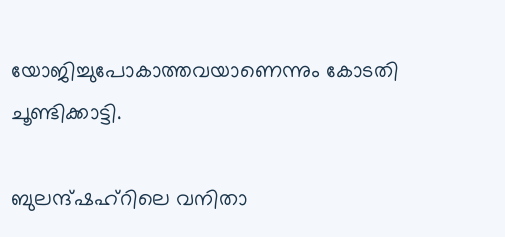യോജിച്ചുപോകാത്തവയാണെന്നും കോടതി ചൂണ്ടിക്കാട്ടി.

ബുലന്ദ്ഷഹ്റിലെ വനിതാ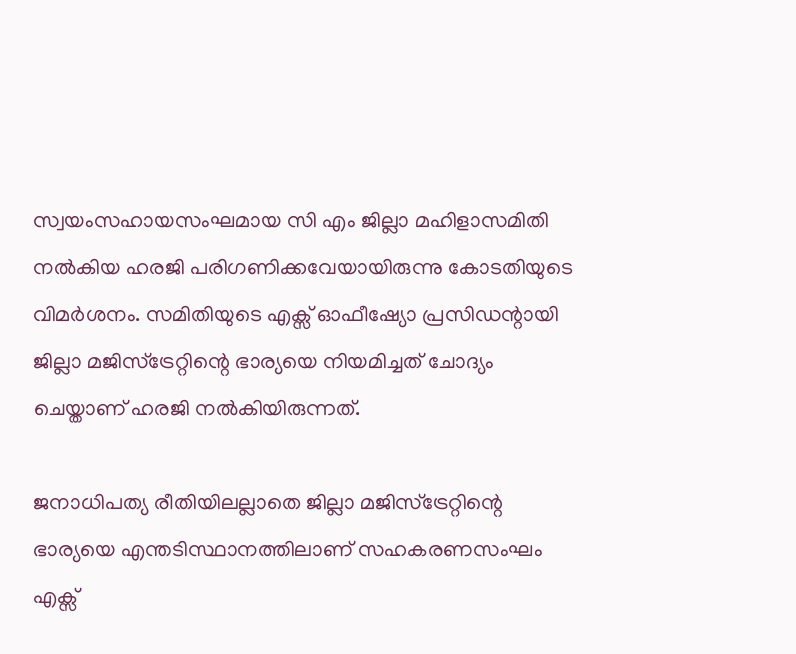സ്വയംസഹായസംഘമായ സി എം ജില്ലാ മഹിളാസമിതി നല്‍കിയ ഹരജി പരിഗണിക്കവേയായിരുന്നു കോടതിയുടെ വിമര്‍ശനം. സമിതിയുടെ എക്സ് ഓഫീഷ്യോ പ്രസിഡന്റായി ജില്ലാ മജിസ്ട്രേറ്റിന്റെ ഭാര്യയെ നിയമിച്ചത് ചോദ്യം ചെയ്താണ് ഹരജി നല്‍കിയിരുന്നത്.

ജനാധിപത്യ രീതിയിലല്ലാതെ ജില്ലാ മജിസ്ട്രേറ്റിന്റെ ഭാര്യയെ എന്തടിസ്ഥാനത്തിലാണ് സഹകരണസംഘം എക്സ്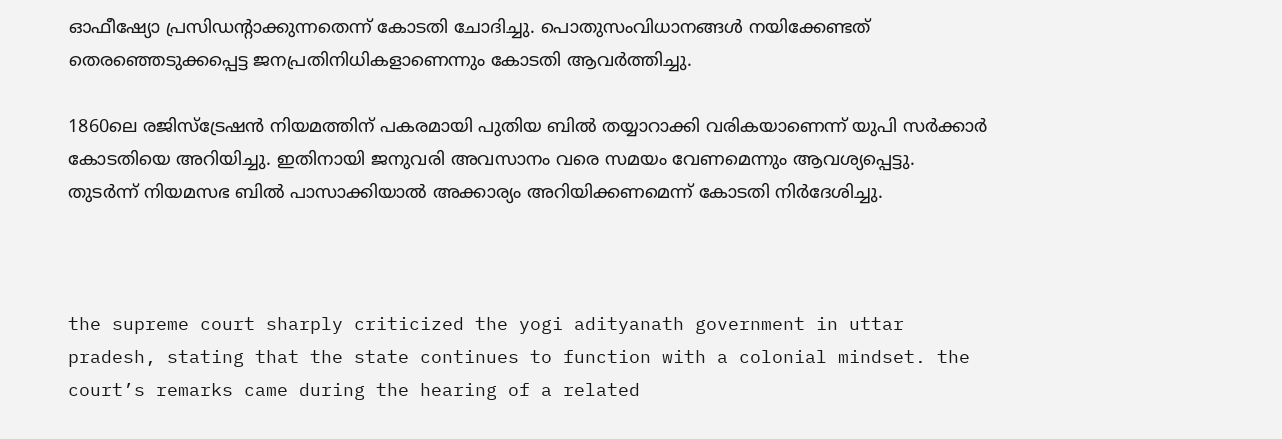ഓഫീഷ്യോ പ്രസിഡന്റാക്കുന്നതെന്ന് കോടതി ചോദിച്ചു. പൊതുസംവിധാനങ്ങള്‍ നയിക്കേണ്ടത് തെരഞ്ഞെടുക്കപ്പെട്ട ജനപ്രതിനിധികളാണെന്നും കോടതി ആവര്‍ത്തിച്ചു.

1860ലെ രജിസ്ട്രേഷന്‍ നിയമത്തിന് പകരമായി പുതിയ ബില്‍ തയ്യാറാക്കി വരികയാണെന്ന് യുപി സര്‍ക്കാര്‍ കോടതിയെ അറിയിച്ചു. ഇതിനായി ജനുവരി അവസാനം വരെ സമയം വേണമെന്നും ആവശ്യപ്പെട്ടു. തുടര്‍ന്ന് നിയമസഭ ബില്‍ പാസാക്കിയാല്‍ അക്കാര്യം അറിയിക്കണമെന്ന് കോടതി നിര്‍ദേശിച്ചു.



the supreme court sharply criticized the yogi adityanath government in uttar pradesh, stating that the state continues to function with a colonial mindset. the court’s remarks came during the hearing of a related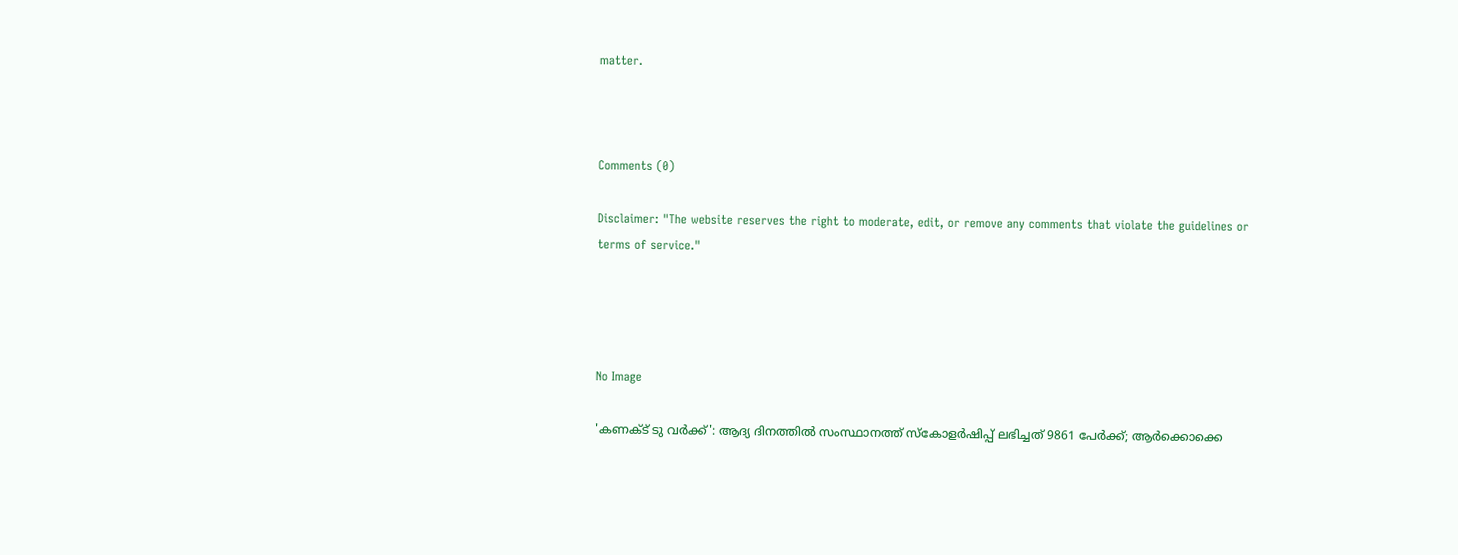matter.



Comments (0)

Disclaimer: "The website reserves the right to moderate, edit, or remove any comments that violate the guidelines or terms of service."




No Image

'കണക്ട് ടു വർക്ക്': ആദ്യ ദിനത്തിൽ സംസ്ഥാനത്ത് സ്കോളർഷിപ്പ് ലഭിച്ചത് 9861 പേർക്ക്; ആർക്കൊക്കെ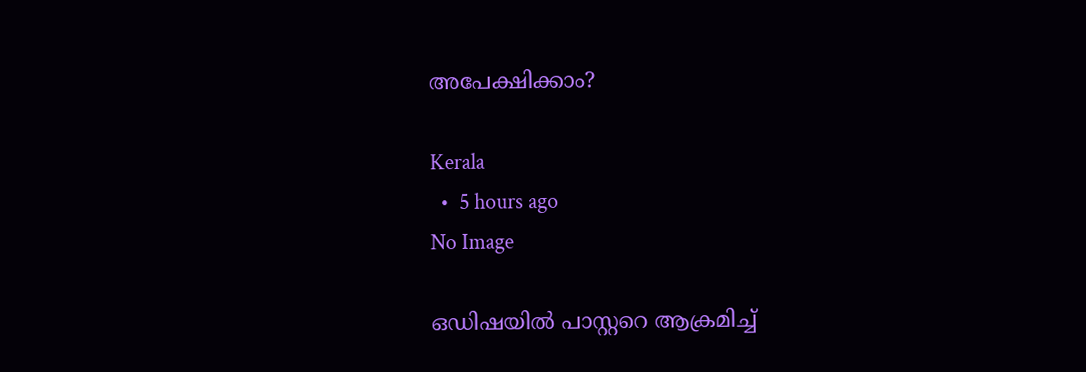അപേക്ഷിക്കാം?

Kerala
  •  5 hours ago
No Image

ഒഡിഷയില്‍ പാസ്റ്ററെ ആക്രമിച്ച്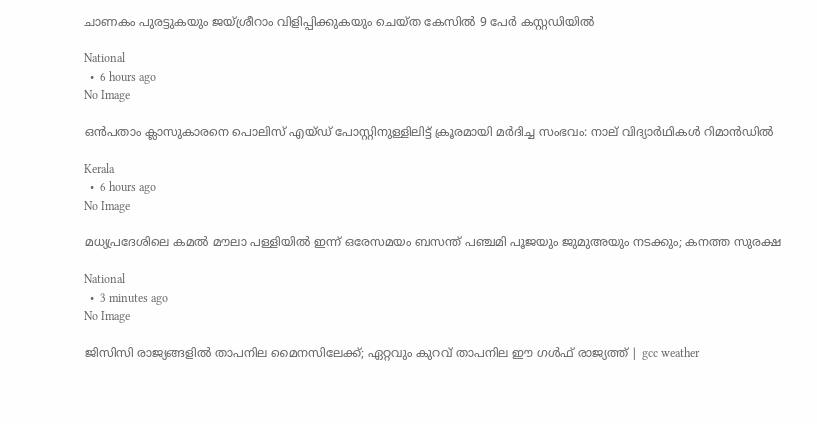ചാണകം പുരട്ടുകയും ജയ്ശ്രീറാം വിളിപ്പിക്കുകയും ചെയ്ത കേസില്‍ 9 പേര്‍ കസ്റ്റഡിയില്‍

National
  •  6 hours ago
No Image

ഒൻപതാം ക്ലാസുകാരനെ പൊലിസ് എയ്ഡ് പോസ്റ്റിനുള്ളിലിട്ട് ക്രൂരമായി മർദിച്ച സംഭവം: നാല് വിദ്യാർഥികൾ റിമാൻഡിൽ

Kerala
  •  6 hours ago
No Image

മധ്യപ്രദേശിലെ കമല്‍ മൗലാ പള്ളിയില്‍ ഇന്ന് ഒരേസമയം ബസന്ത് പഞ്ചമി പൂജയും ജുമുഅയും നടക്കും; കനത്ത സുരക്ഷ

National
  •  3 minutes ago
No Image

ജിസിസി രാജ്യങ്ങളിൽ താപനില മൈനസിലേക്ക്; ഏറ്റവും കുറവ് താപനില ഈ ഗൾഫ് രാജ്യത്ത് | gcc weather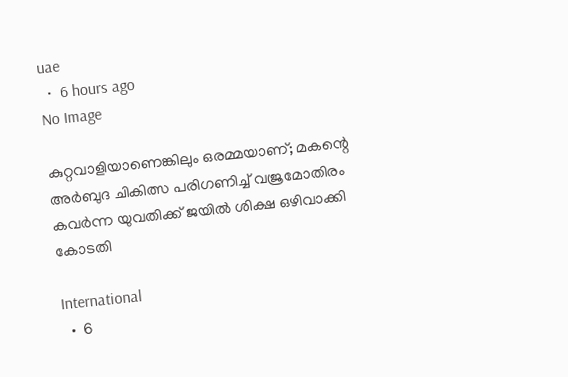uae
  •  6 hours ago
No Image

കുറ്റവാളിയാണെങ്കിലും ഒരമ്മയാണ്; മകന്റെ അർബുദ ചികിത്സ പരിഗണിച്ച് വജ്രമോതിരം കവർന്ന യുവതിക്ക് ജയിൽ ശിക്ഷ ഒഴിവാക്കി കോടതി

International
  •  6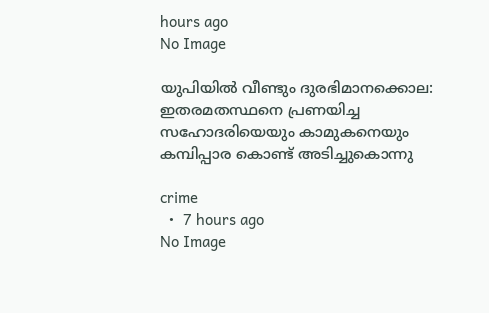hours ago
No Image

യുപിയിൽ വീണ്ടും ദുരഭിമാനക്കൊല: ഇതരമതസ്ഥനെ പ്രണയിച്ച സഹോദരിയെയും കാമുകനെയും കമ്പിപ്പാര കൊണ്ട് അടിച്ചുകൊന്നു

crime
  •  7 hours ago
No Image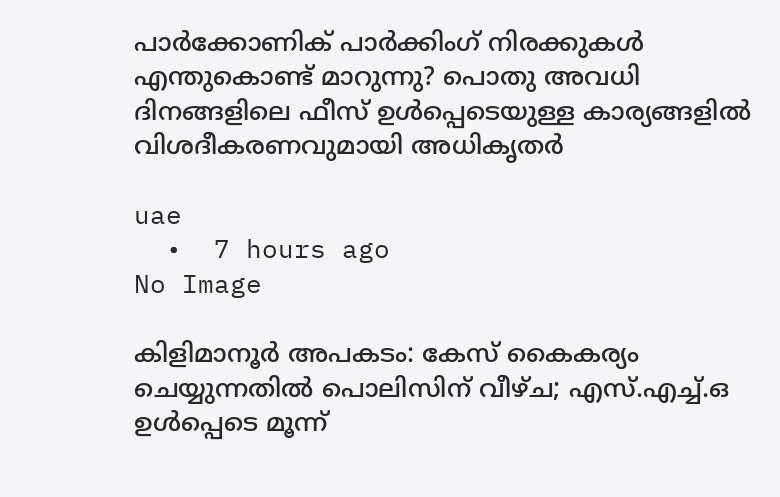പാർക്കോണിക് പാർക്കിംഗ് നിരക്കുകൾ എന്തുകൊണ്ട് മാറുന്നു? പൊതു അവധി ദിനങ്ങളിലെ ഫീസ് ഉൾപ്പെടെയുള്ള കാര്യങ്ങളിൽ വിശദീകരണവുമായി അധികൃതർ

uae
  •  7 hours ago
No Image

കിളിമാനൂർ അപകടം: കേസ് കൈകര്യം ചെയ്യുന്നതിൽ പൊലിസിന് വീഴ്ച; എസ്.എച്ച്.ഒ ഉൾപ്പെടെ മൂന്ന്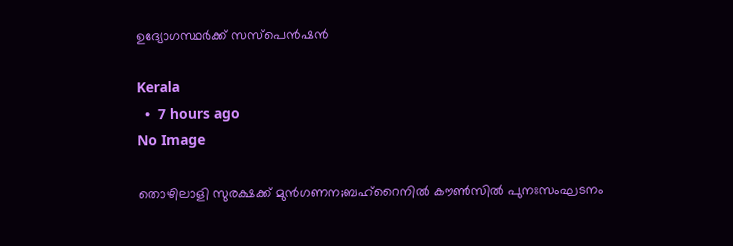ഉദ്യോഗസ്ഥർക്ക് സസ്പെൻഷൻ

Kerala
  •  7 hours ago
No Image

തൊഴിലാളി സുരക്ഷക്ക് മുന്‍ഗണന;ബഹ്‌റൈനില്‍ കൗണ്‍സില്‍ പുനഃസംഘടനം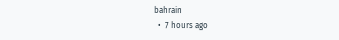bahrain
  •  7 hours ago